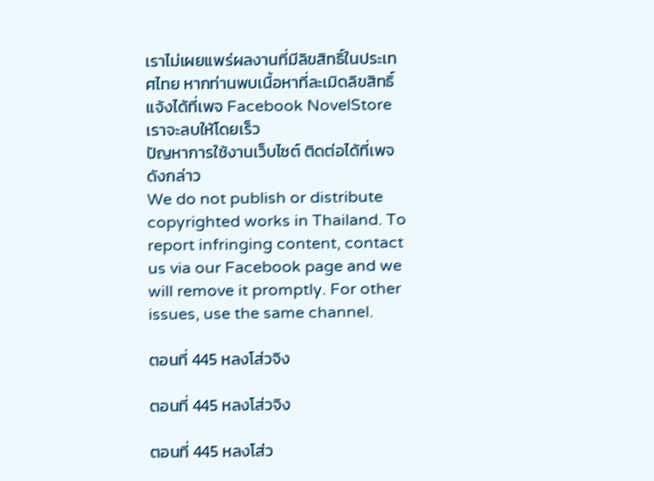เราไม่เผยแพร่ผลงานที่มีลิขสิทธิ์ในประเทศไทย หากท่านพบเนื้อหาที่ละเมิดลิขสิทธิ์ แจ้งได้ที่เพจ Facebook NovelStore เราจะลบให้โดยเร็ว
ปัญหาการใช้งานเว็บไซต์ ติดต่อได้ที่เพจดังกล่าว
We do not publish or distribute copyrighted works in Thailand. To report infringing content, contact us via our Facebook page and we will remove it promptly. For other issues, use the same channel.

ตอนที่ 445 หลงโส่วจิง

ตอนที่ 445 หลงโส่วจิง

ตอนที่ 445 หลงโส่ว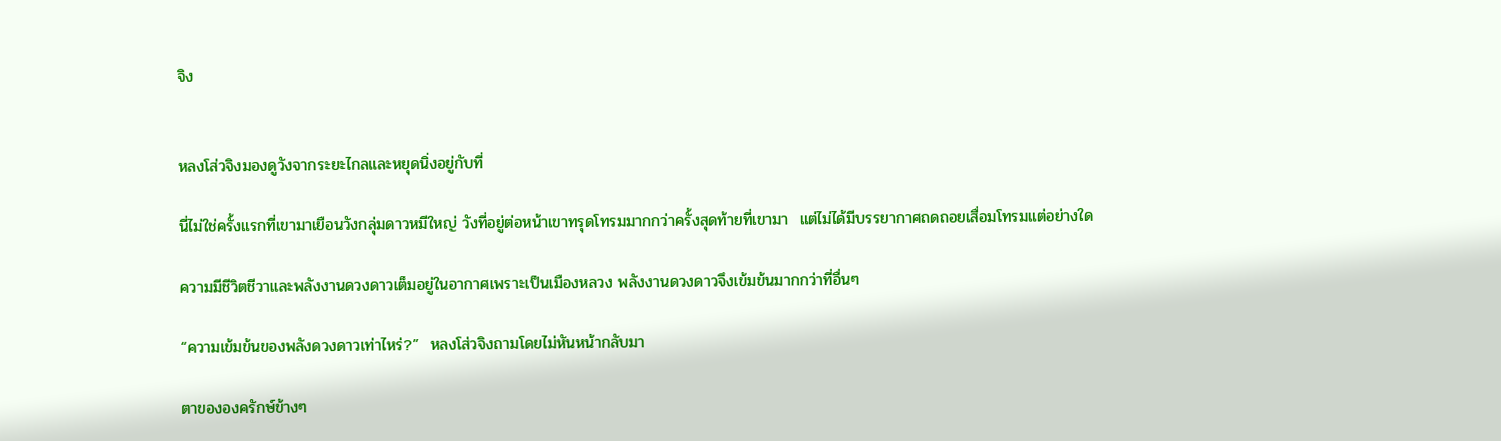จิง


หลงโส่วจิงมองดูวังจากระยะไกลและหยุดนิ่งอยู่กับที่

นี่ไม่ใช่ครั้งแรกที่เขามาเยือนวังกลุ่มดาวหมีใหญ่ วังที่อยู่ต่อหน้าเขาทรุดโทรมมากกว่าครั้งสุดท้ายที่เขามา  แต่ไม่ได้มีบรรยากาศถดถอยเสื่อมโทรมแต่อย่างใด

ความมีชีวิตชีวาและพลังงานดวงดาวเต็มอยู่ในอากาศเพราะเป็นเมืองหลวง พลังงานดวงดาวจึงเข้มข้นมากกว่าที่อื่นๆ

“ความเข้มข้นของพลังดวงดาวเท่าไหร่?”  หลงโส่วจิงถามโดยไม่หันหน้ากลับมา

ตาขององครักษ์ข้างๆ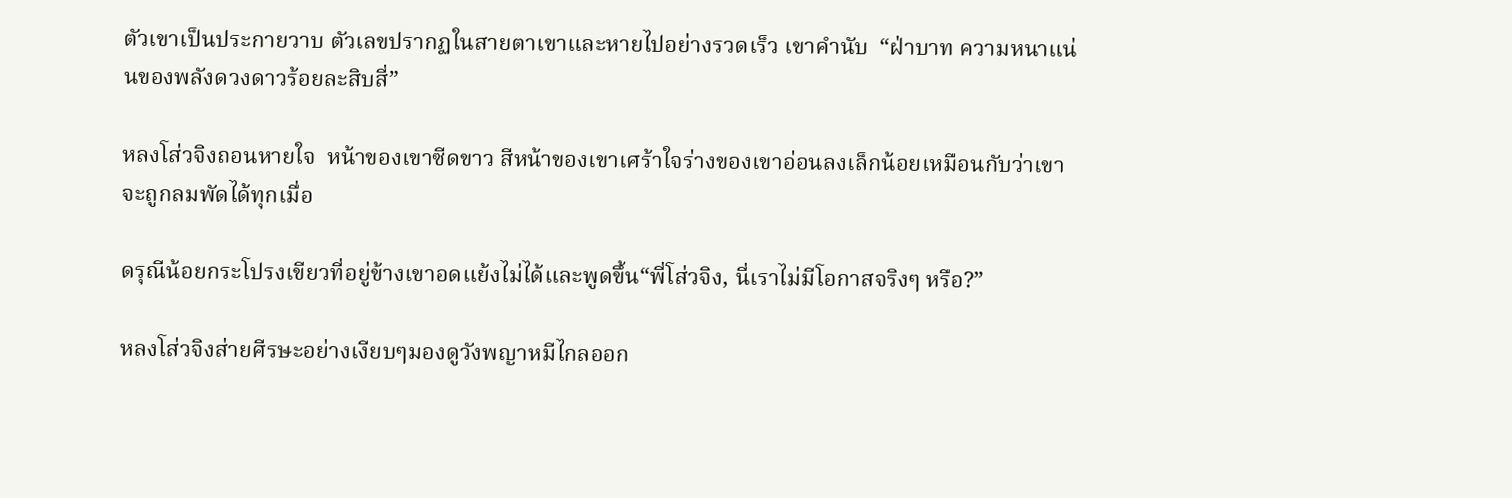ตัวเขาเป็นประกายวาบ ตัวเลขปรากฏในสายตาเขาและหายไปอย่างรวดเร็ว เขาคำนับ  “ฝ่าบาท ความหนาแน่นของพลังดวงดาวร้อยละสิบสี่”

หลงโส่วจิงถอนหายใจ  หน้าของเขาซีดขาว สีหน้าของเขาเศร้าใจร่างของเขาอ่อนลงเล็กน้อยเหมือนกับว่าเขาจะถูกลมพัดได้ทุกเมื่อ

ดรุณีน้อยกระโปรงเขียวที่อยู่ข้างเขาอดแย้งไม่ได้และพูดขึ้น“พี่โส่วจิง, นี่เราไม่มีโอกาสจริงๆ หรือ?”

หลงโส่วจิงส่ายศีรษะอย่างเงียบๆมองดูวังพญาหมีไกลออก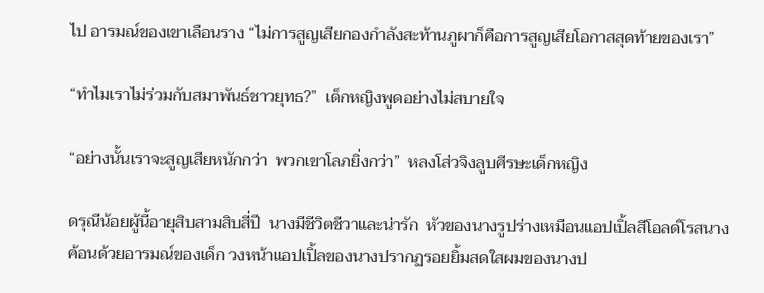ไป อารมณ์ของเขาเลือนราง “ไม่การสูญเสียกองกำลังสะท้านภูผาก็คือการสูญเสียโอกาสสุดท้ายของเรา”

“ทำไมเราไม่ร่วมกับสมาพันธ์ชาวยุทธ?”  เด็กหญิงพูดอย่างไม่สบายใจ

“อย่างนั้นเราจะสูญเสียหนักกว่า  พวกเขาโลภยิ่งกว่า”  หลงโส่วจิงลูบศีรษะเด็กหญิง

ดรุณีน้อยผู้นี้อายุสิบสามสิบสี่ปี  นางมีชีวิตชีวาและน่ารัก  หัวของนางรูปร่างเหมือนแอปเปิ้ลสีโอลด์โรสนางค้อนด้วยอารมณ์ของเด็ก วงหน้าแอปเปิ้ลของนางปรากฏรอยยิ้มสดใสผมของนางป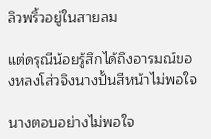ลิวพริ้วอยู่ในสายลม

แต่ดรุณีน้อยรู้สึกได้ถึงอารมณ์ของหลงโส่วจิงนางปั้นสีหน้าไม่พอใจ

นางตอบอย่างไม่พอใจ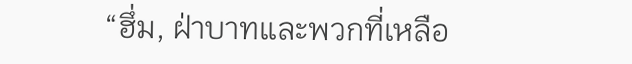“ฮึ่ม, ฝ่าบาทและพวกที่เหลือ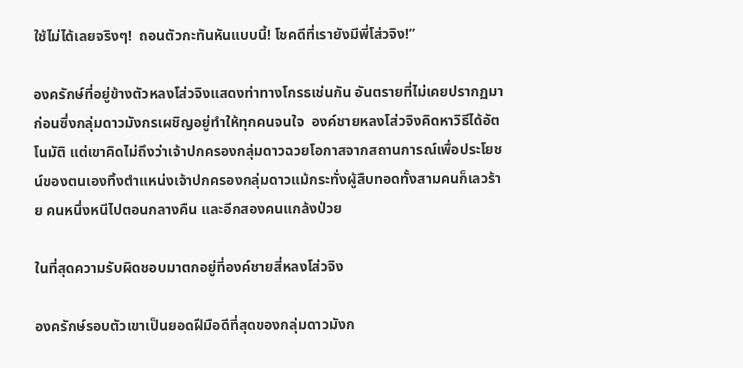ใช้ไม่ได้เลยจริงๆ!  ถอนตัวกะทันหันแบบนี้! โชคดีที่เรายังมีพี่โส่วจิง!”

องครักษ์ที่อยู่ข้างตัวหลงโส่วจิงแสดงท่าทางโกรธเช่นกัน อันตรายที่ไม่เคยปรากฏมาก่อนซึ่งกลุ่มดาวมังกรเผชิญอยู่ทำให้ทุกคนจนใจ  องค์ชายหลงโส่วจิงคิดหาวิธีได้อัตโนมัติ แต่เขาคิดไม่ถึงว่าเจ้าปกครองกลุ่มดาวฉวยโอกาสจากสถานการณ์เพื่อประโยชน์ของตนเองทิ้งตำแหน่งเจ้าปกครองกลุ่มดาวแม้กระทั่งผู้สืบทอดทั้งสามคนก็เลวร้าย คนหนึ่งหนีไปตอนกลางคืน และอีกสองคนแกล้งป่วย

ในที่สุดความรับผิดชอบมาตกอยู่ที่องค์ชายสี่หลงโส่วจิง

องครักษ์รอบตัวเขาเป็นยอดฝีมือดีที่สุดของกลุ่มดาวมังก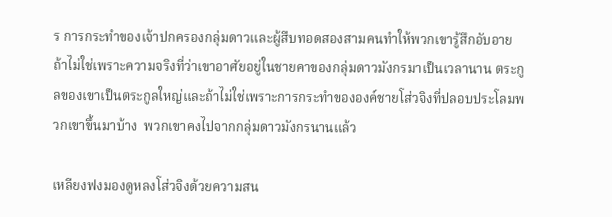ร การกระทำของเจ้าปกครองกลุ่มดาวและผู้สืบทอดสองสามคนทำให้พวกเขารู้สึกอับอาย ถ้าไม่ใช่เพราะความจริงที่ว่าเขาอาศัยอยู่ในชายคาของกลุ่มดาวมังกรมาเป็นเวลานาน ตระกูลของเขาเป็นตระกูลใหญ่และถ้าไม่ใช่เพราะการกระทำขององค์ชายโส่วจิงที่ปลอบประโลมพวกเขาขึ้นมาบ้าง  พวกเขาคงไปจากกลุ่มดาวมังกรนานแล้ว

เหลียงฟงมองดูหลงโส่วจิงด้วยความสน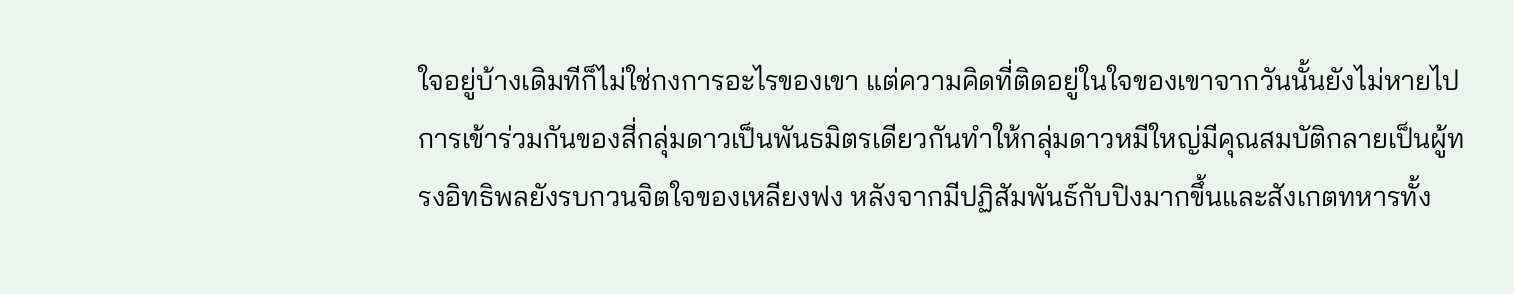ใจอยู่บ้างเดิมทีก็ไม่ใช่กงการอะไรของเขา แต่ความคิดที่ติดอยู่ในใจของเขาจากวันนั้นยังไม่หายไป การเข้าร่วมกันของสี่กลุ่มดาวเป็นพันธมิตรเดียวกันทำให้กลุ่มดาวหมีใหญ่มีคุณสมบัติกลายเป็นผู้ทรงอิทธิพลยังรบกวนจิตใจของเหลียงฟง หลังจากมีปฏิสัมพันธ์กับปิงมากขึ้นและสังเกตทหารทั้ง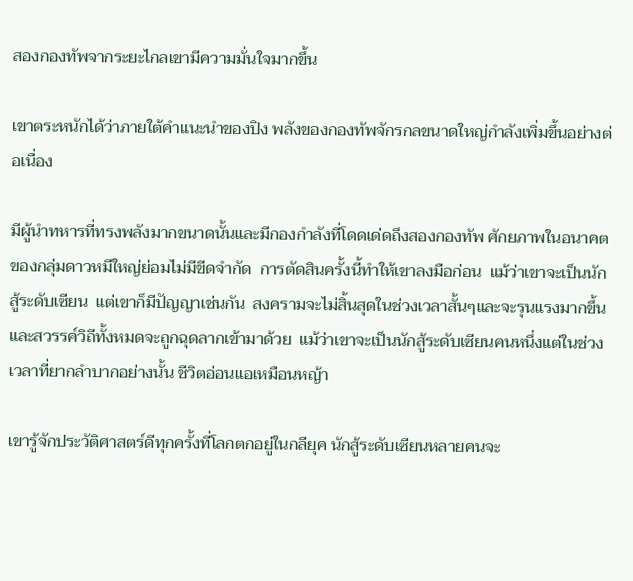สองกองทัพจากระยะไกลเขามีความมั่นใจมากขึ้น

เขาตระหนักได้ว่าภายใต้คำแนะนำของปิง พลังของกองทัพจักรกลขนาดใหญ่กำลังเพิ่มขึ้นอย่างต่อเนื่อง

มีผู้นำทหารที่ทรงพลังมากขนาดนั้นและมีกองกำลังที่โดดเด่ดถึงสองกองทัพ ศักยภาพในอนาคตของกลุ่มดาวหมีใหญ่ย่อมไม่มีขีดจำกัด  การตัดสินครั้งนี้ทำให้เขาลงมือก่อน  แม้ว่าเขาจะเป็นนักสู้ระดับเซียน  แต่เขาก็มีปัญญาเช่นกัน  สงครามจะไม่สิ้นสุดในช่วงเวลาสั้นๆและจะรุนแรงมากขึ้น และสวรรค์วิถีทั้งหมดจะถูกฉุดลากเข้ามาด้วย  แม้ว่าเขาจะเป็นนักสู้ระดับเซียนคนหนึ่งแต่ในช่วงเวลาที่ยากลำบากอย่างนั้น ชีวิตอ่อนแอเหมือนหญ้า

เขารู้จักประวัติศาสตร์ดีทุกครั้งที่โลกตกอยู่ในกลียุค นักสู้ระดับเซียนหลายคนจะ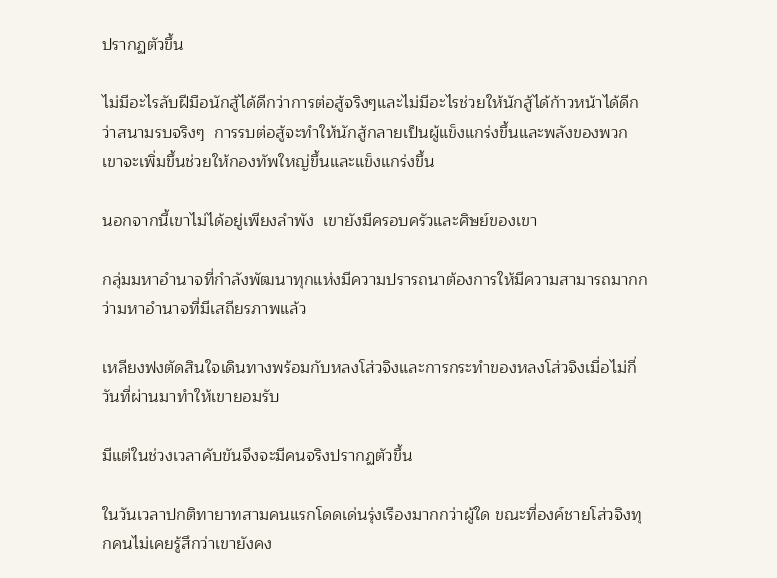ปรากฏตัวขึ้น

ไม่มีอะไรลับฝีมือนักสู้ได้ดีกว่าการต่อสู้จริงๆและไม่มีอะไรช่วยให้นักสู้ได้ก้าวหน้าได้ดีกว่าสนามรบจริงๆ  การรบต่อสู้จะทำให้นักสู้กลายเป็นผู้แข็งแกร่งขึ้นและพลังของพวกเขาจะเพิ่มขึ้นช่วยให้กองทัพใหญ่ขึ้นและแข็งแกร่งขึ้น

นอกจากนี้เขาไม่ได้อยู่เพียงลำพัง  เขายังมีครอบครัวและศิษย์ของเขา

กลุ่มมหาอำนาจที่กำลังพัฒนาทุกแห่งมีความปรารถนาต้องการให้มีความสามารถมากกว่ามหาอำนาจที่มีเสถียรภาพแล้ว

เหลียงฟงตัดสินใจเดินทางพร้อมกับหลงโส่วจิงและการกระทำของหลงโส่วจิงเมื่อไม่กี่วันที่ผ่านมาทำให้เขายอมรับ

มีแต่ในช่วงเวลาคับขันจึงจะมีคนจริงปรากฏตัวขึ้น

ในวันเวลาปกติทายาทสามคนแรกโดดเด่นรุ่งเรืองมากกว่าผู้ใด ขณะที่องค์ชายโส่วจิงทุกคนไม่เคยรู้สึกว่าเขายังคง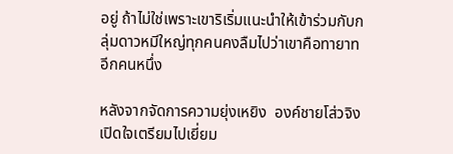อยู่ ถ้าไม่ใช่เพราะเขาริเริ่มแนะนำให้เข้าร่วมกับกลุ่มดาวหมีใหญ่ทุกคนคงลืมไปว่าเขาคือทายาทอีกคนหนึ่ง

หลังจากจัดการความยุ่งเหยิง  องค์ชายโส่วจิงเปิดใจเตรียมไปเยี่ยม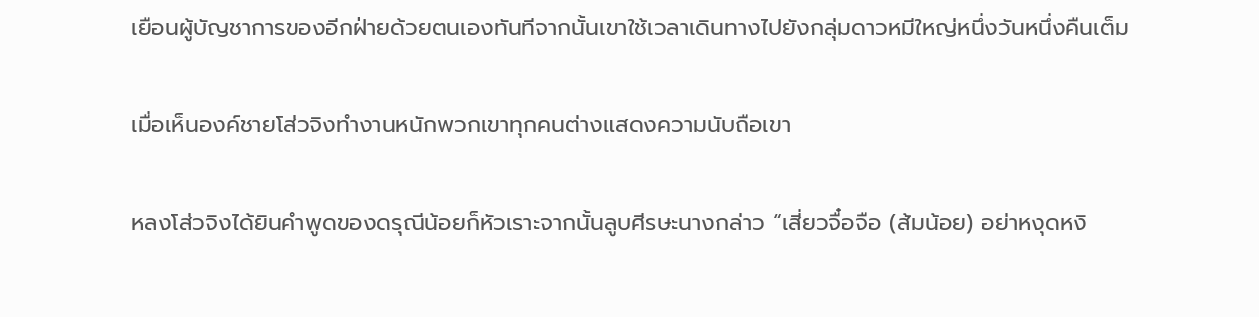เยือนผู้บัญชาการของอีกฝ่ายด้วยตนเองทันทีจากนั้นเขาใช้เวลาเดินทางไปยังกลุ่มดาวหมีใหญ่หนึ่งวันหนึ่งคืนเต็ม

เมื่อเห็นองค์ชายโส่วจิงทำงานหนักพวกเขาทุกคนต่างแสดงความนับถือเขา

หลงโส่วจิงได้ยินคำพูดของดรุณีน้อยก็หัวเราะจากนั้นลูบศีรษะนางกล่าว “เสี่ยวจื๋อจือ (ส้มน้อย) อย่าหงุดหงิ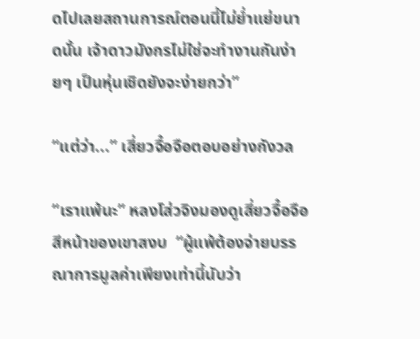ดไปเลยสถานการณ์ตอนนี้ไม่ย่ำแย่ขนาดนั้น เจ้าดาวมังกรไม่ใช่จะทำงานกันง่ายๆ เป็นหุ่นเชิดยังจะง่ายกว่า”

“แต่ว่า...” เสี่ยวจื๋อจือตอบอย่างกังวล

“เราแพ้นะ” หลงโส่วจิงมองดูเสี่ยวจื๋อจือสีหน้าของเขาสงบ  “ผู้แพ้ต้องจ่ายบรรณาการมูลค่าเพียงเท่านี้นับว่า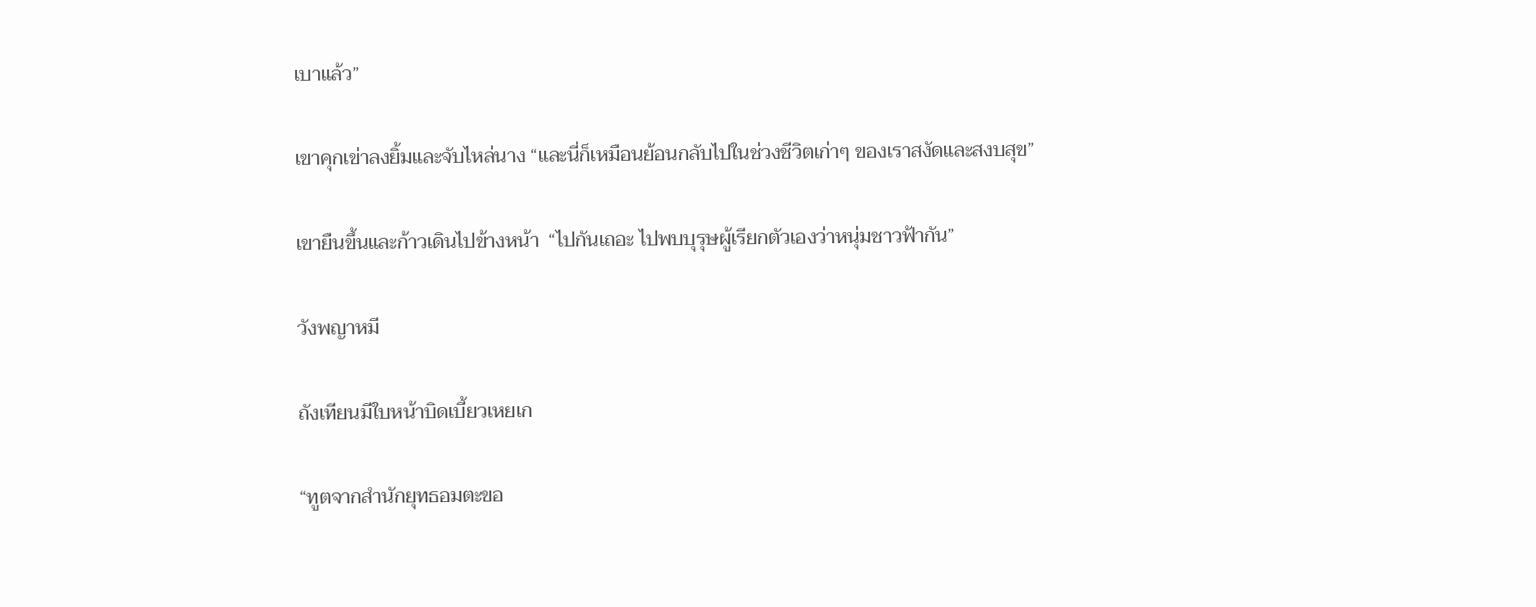เบาแล้ว”

เขาคุกเข่าลงยิ้มและจับไหล่นาง “และนี่ก็เหมือนย้อนกลับไปในช่วงชีวิตเก่าๆ ของเราสงัดและสงบสุข”

เขายืนขึ้นและก้าวเดินไปข้างหน้า  “ไปกันเถอะ ไปพบบุรุษผู้เรียกตัวเองว่าหนุ่มชาวฟ้ากัน”

วังพญาหมี

ถังเทียนมีใบหน้าบิดเบี้ยวเหยเก

“ทูตจากสำนักยุทธอมตะขอ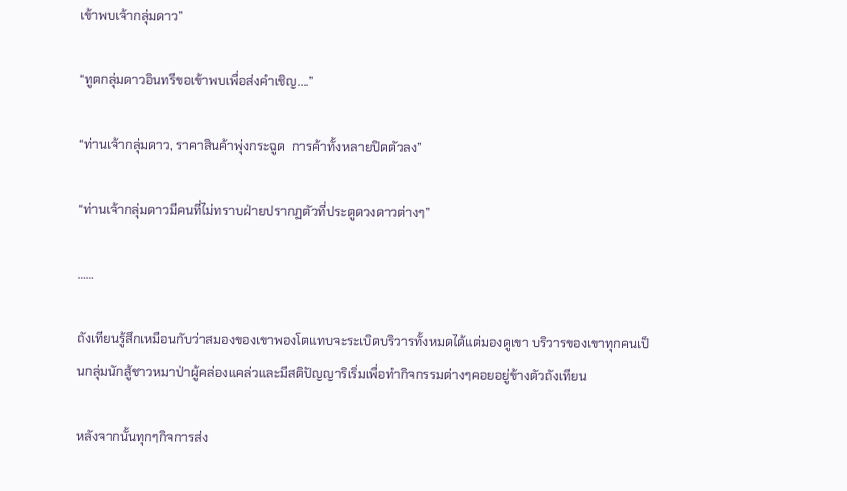เข้าพบเจ้ากลุ่มดาว”

“ทูตกลุ่มดาวอินทรีขอเข้าพบเพื่อส่งคำเชิญ....”

“ท่านเจ้ากลุ่มดาว, ราคาสินค้าพุ่งกระฉูด  การค้าทั้งหลายปิดตัวลง”

“ท่านเจ้ากลุ่มดาวมีคนที่ไม่ทราบฝ่ายปรากฏตัวที่ประตูดวงดาวต่างๆ”

……

ถังเทียนรู้สึกเหมือนกับว่าสมองของเขาพองโตแทบจะระเบิดบริวารทั้งหมดได้แต่มองดูเขา บริวารของเขาทุกคนเป็นกลุ่มนักสู้ชาวหมาป่าผู้คล่องแคล่วและมีสติปัญญาริเริ่มเพื่อทำกิจกรรมต่างๆคอยอยู่ข้างตัวถังเทียน

หลังจากนั้นทุกๆกิจการส่ง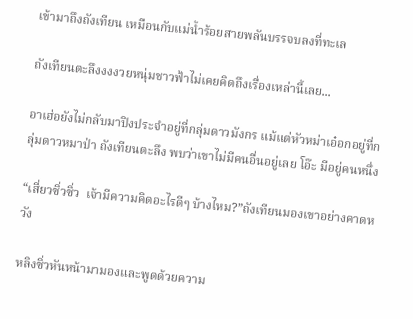เข้ามาถึงถังเทียน เหมือนกับแม่น้ำร้อยสายพลันบรรจบลงที่ทะเล

ถังเทียนตะลึงงงงวยหนุ่มชาวฟ้าไม่เคยคิดถึงเรื่องเหล่านี้เลย...

อาเฮ่อยังไม่กลับมาปิงประจำอยู่ที่กลุ่มดาวมังกร แม้แต่หัวหม่าเอ๋อกอยู่ที่กลุ่มดาวหมาป่า ถังเทียนตะลึง พบว่าเขาไม่มีคนอื่นอยู่เลย โอ๊ะ มีอยู่คนหนึ่ง

“เสี่ยวซิ่วซิ่ว  เจ้ามีความคิดอะไรดีๆ บ้างไหม?”ถังเทียนมองเขาอย่างคาดหวัง

หลิงซิ่วหันหน้ามามองและพูดด้วยความ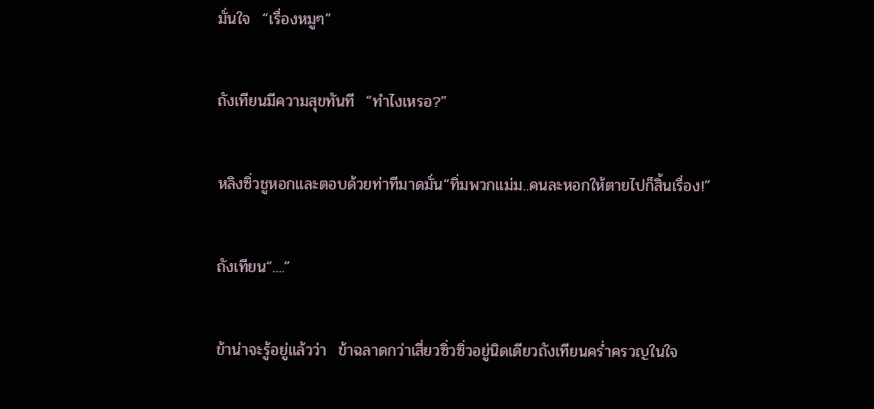มั่นใจ  “เรื่องหมูๆ”

ถังเทียนมีความสุขทันที  “ทำไงเหรอ?”

หลิงซิ่วชูหอกและตอบด้วยท่าทีมาดมั่น“ทิ่มพวกแม่ม..คนละหอกให้ตายไปก็สิ้นเรื่อง!”

ถังเทียน“....”

ข้าน่าจะรู้อยู่แล้วว่า  ข้าฉลาดกว่าเสี่ยวซิ่วซิ่วอยู่นิดเดียวถังเทียนคร่ำครวญในใจ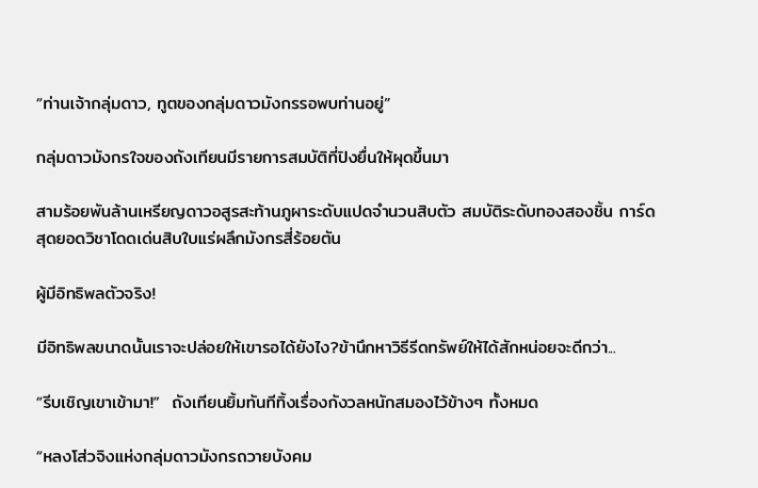“ท่านเจ้ากลุ่มดาว, ทูตของกลุ่มดาวมังกรรอพบท่านอยู่”

กลุ่มดาวมังกรใจของถังเทียนมีรายการสมบัติที่ปิงยื่นให้ผุดขึ้นมา

สามร้อยพันล้านเหรียญดาวอสูรสะท้านภูผาระดับแปดจำนวนสิบตัว สมบัติระดับทองสองชิ้น การ์ดสุดยอดวิชาโดดเด่นสิบใบแร่ผลึกมังกรสี่ร้อยตัน

ผู้มีอิทธิพลตัวจริง!

มีอิทธิพลขนาดนั้นเราจะปล่อยให้เขารอได้ยังไง?ข้านึกหาวิธีรีดทรัพย์ให้ได้สักหน่อยจะดีกว่า...

“รีบเชิญเขาเข้ามา!”  ถังเทียนยิ้มทันทีทิ้งเรื่องกังวลหนักสมองไว้ข้างๆ ทั้งหมด

“หลงโส่วจิงแห่งกลุ่มดาวมังกรถวายบังคม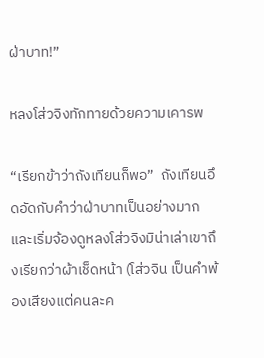ฝ่าบาท!”

หลงโส่วจิงทักทายด้วยความเคารพ

“เรียกข้าว่าถังเทียนก็พอ”  ถังเทียนอึดอัดกับคำว่าฝ่าบาทเป็นอย่างมาก และเริ่มจ้องดูหลงโส่วจิงมิน่าเล่าเขาถึงเรียกว่าผ้าเช็ดหน้า (โส่วจิน เป็นคำพ้องเสียงแต่คนละค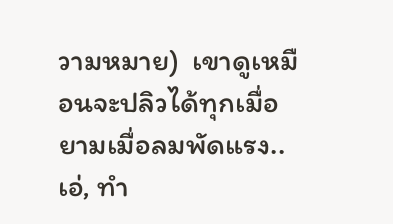วามหมาย)  เขาดูเหมือนจะปลิวได้ทุกเมื่อยามเมื่อลมพัดแรง..เอ่, ทำ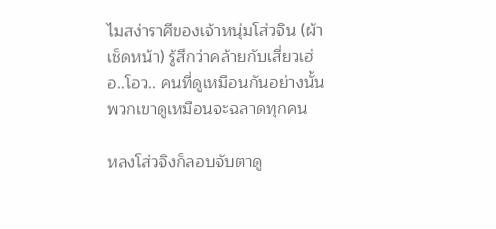ไมสง่าราศีของเจ้าหนุ่มโส่วจิน (ผ้าเช็ดหน้า) รู้สึกว่าคล้ายกับเสี่ยวเฮ่อ..โอว.. คนที่ดูเหมือนกันอย่างนั้น พวกเขาดูเหมือนจะฉลาดทุกคน

หลงโส่วจิงก็ลอบจับตาดู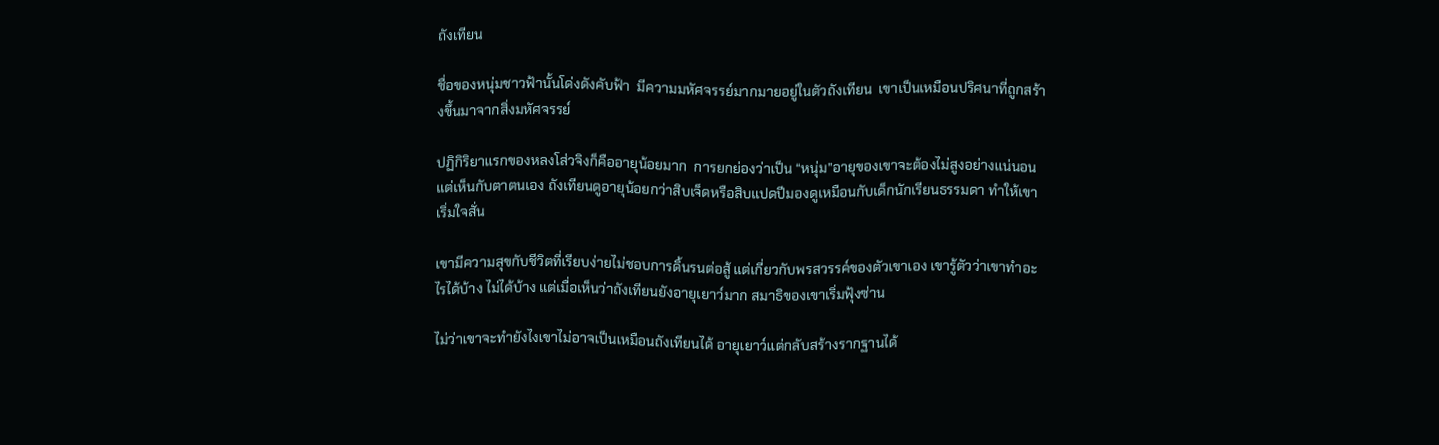ถังเทียน

ชื่อของหนุ่มชาวฟ้านั้นโด่งดังคับฟ้า  มีความมหัศจรรย์มากมายอยู่ในตัวถังเทียน  เขาเป็นเหมือนปริศนาที่ถูกสร้างขึ้นมาจากสิ่งมหัศจรรย์

ปฏิกิริยาแรกของหลงโส่วจิงก็คืออายุน้อยมาก  การยกย่องว่าเป็น “หนุ่ม”อายุของเขาจะต้องไม่สูงอย่างแน่นอน แต่เห็นกับตาตนเอง ถังเทียนดูอายุน้อยกว่าสิบเจ็ดหรือสิบแปดปีมองดูเหมือนกับเด็กนักเรียนธรรมดา ทำให้เขาเริ่มใจสั่น

เขามีความสุขกับชีวิตที่เรียบง่ายไม่ชอบการดิ้นรนต่อสู้ แต่เกี่ยวกับพรสวรรค์ของตัวเขาเอง เขารู้ตัวว่าเขาทำอะไรได้บ้าง ไม่ได้บ้าง แต่เมื่อเห็นว่าถังเทียนยังอายุเยาว์มาก สมาธิของเขาเริ่มฟุ้งซ่าน

ไม่ว่าเขาจะทำยังไงเขาไม่อาจเป็นเหมือนถังเทียนได้ อายุเยาว์แต่กลับสร้างรากฐานได้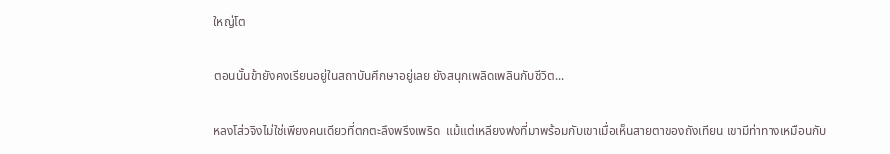ใหญ่โต

ตอนนั้นข้ายังคงเรียนอยู่ในสถาบันศึกษาอยู่เลย ยังสนุกเพลิดเพลินกับชีวิต...

หลงโส่วจิงไม่ใช่เพียงคนเดียวที่ตกตะลึงพรึงเพริด  แม้แต่เหลียงฟงที่มาพร้อมกับเขาเมื่อเห็นสายตาของถังเทียน เขามีท่าทางเหมือนกับ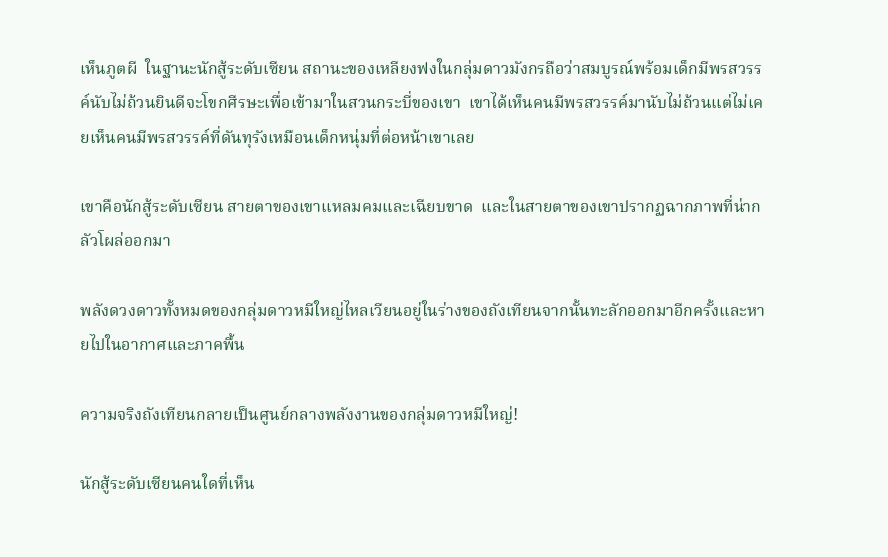เห็นภูตผี  ในฐานะนักสู้ระดับเซียน สถานะของเหลียงฟงในกลุ่มดาวมังกรถือว่าสมบูรณ์พร้อมเด็กมีพรสวรรค์นับไม่ถ้วนยินดีจะโขกศีรษะเพื่อเข้ามาในสวนกระบี่ของเขา  เขาได้เห็นคนมีพรสวรรค์มานับไม่ถ้วนแต่ไม่เคยเห็นคนมีพรสวรรค์ที่ดันทุรังเหมือนเด็กหนุ่มที่ต่อหน้าเขาเลย

เขาคือนักสู้ระดับเซียน สายตาของเขาแหลมคมและเฉียบขาด  และในสายตาของเขาปรากฏฉากภาพที่น่ากลัวโผล่ออกมา

พลังดวงดาวทั้งหมดของกลุ่มดาวหมีใหญ่ไหลเวียนอยู่ในร่างของถังเทียนจากนั้นทะลักออกมาอีกครั้งและหายไปในอากาศและภาคพื้น

ความจริงถังเทียนกลายเป็นศูนย์กลางพลังงานของกลุ่มดาวหมีใหญ่!

นักสู้ระดับเซียนคนใดที่เห็น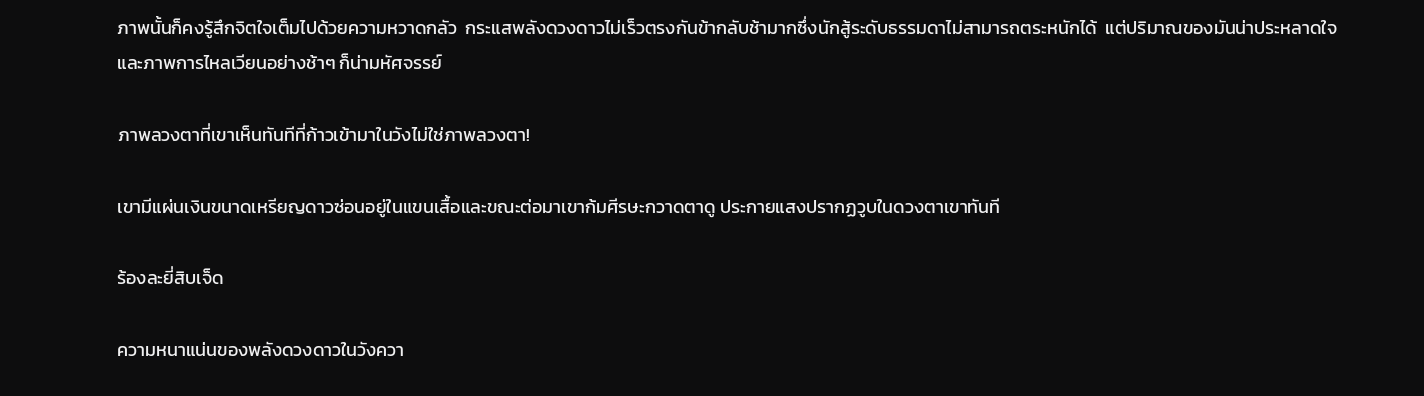ภาพนั้นก็คงรู้สึกจิตใจเต็มไปด้วยความหวาดกลัว  กระแสพลังดวงดาวไม่เร็วตรงกันข้ากลับช้ามากซึ่งนักสู้ระดับธรรมดาไม่สามารถตระหนักได้  แต่ปริมาณของมันน่าประหลาดใจและภาพการไหลเวียนอย่างช้าๆ ก็น่ามหัศจรรย์

ภาพลวงตาที่เขาเห็นทันทีที่ก้าวเข้ามาในวังไม่ใช่ภาพลวงตา!

เขามีแผ่นเงินขนาดเหรียญดาวซ่อนอยู่ในแขนเสื้อและขณะต่อมาเขาก้มศีรษะกวาดตาดู ประกายแสงปรากฏวูบในดวงตาเขาทันที

ร้องละยี่สิบเจ็ด

ความหนาแน่นของพลังดวงดาวในวังควา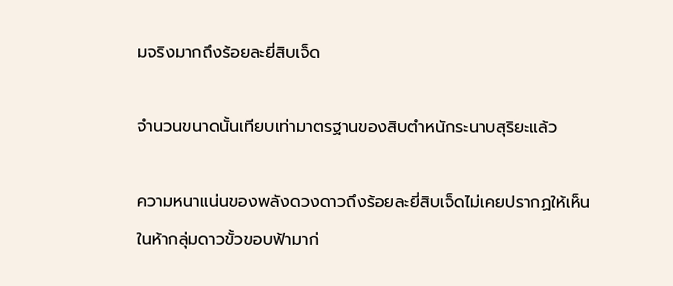มจริงมากถึงร้อยละยี่สิบเจ็ด

จำนวนขนาดนั้นเทียบเท่ามาตรฐานของสิบตำหนักระนาบสุริยะแล้ว

ความหนาแน่นของพลังดวงดาวถึงร้อยละยี่สิบเจ็ดไม่เคยปรากฏให้เห็นในห้ากลุ่มดาวขั้วขอบฟ้ามาก่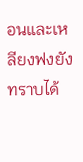อนและเหลียงฟงยังทราบได้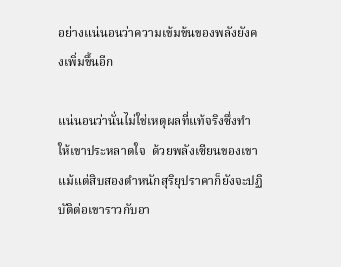อย่างแน่นอนว่าความเข้มข้นของพลังยังคงเพิ่มขึ้นอีก

แน่นอนว่านั่นไม่ใช่เหตุผลที่แท้จริงซึ่งทำให้เขาประหลาดใจ  ด้วยพลังเซียนของเขา  แม้แต่สิบสองตำหนักสุริยุปราคาก็ยังจะปฏิบัติต่อเขาราวกับอา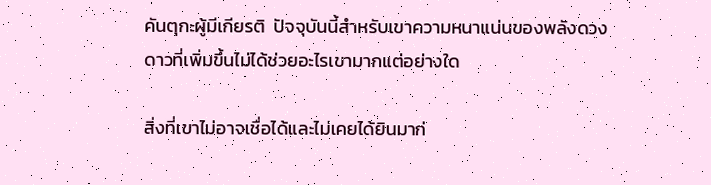คันตุกะผู้มีเกียรติ  ปัจจุบันนี้สำหรับเขาความหนาแน่นของพลังดวงดาวที่เพิ่มขึ้นไม่ได้ช่วยอะไรเขามากแต่อย่างใด

สิ่งที่เขาไม่อาจเชื่อได้และไม่เคยได้ยินมาก่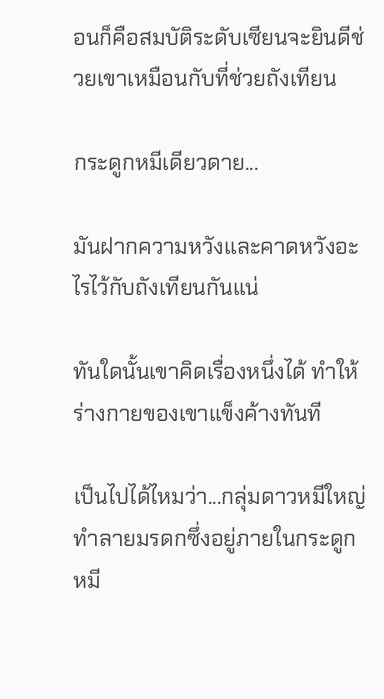อนก็คือสมบัติระดับเซียนจะยินดีช่วยเขาเหมือนกับที่ช่วยถังเทียน

กระดูกหมีเดียวดาย...

มันฝากความหวังและคาดหวังอะไรไว้กับถังเทียนกันแน่

ทันใดนั้นเขาคิดเรื่องหนึ่งได้ ทำให้ร่างกายของเขาแข็งค้างทันที

เป็นไปได้ไหมว่า...กลุ่มดาวหมีใหญ่ทำลายมรดกซึ่งอยู่ภายในกระดูกหมี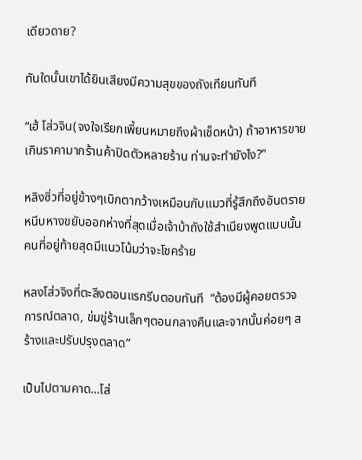เดียวดาย?

ทันใดนั้นเขาได้ยินเสียงมีความสุขของถังเทียนทันที

“เฮ้ โส่วจิน(จงใจเรียกเพี้ยนหมายถึงผ้าเช็ดหน้า) ถ้าอาหารขายเกินราคามากร้านค้าปิดตัวหลายร้าน ท่านจะทำยังไง?”

หลิงซิ่วที่อยู่ข้างๆเบิกตากว้างเหมือนกับแมวที่รู้สึกถึงอันตรายหนีบหางขยับออกห่างที่สุดเมื่อเจ้าบ้าถังใช้สำเนียงพูดแบบนั้นคนที่อยู่ท้ายสุดมีแนวโน้มว่าจะโชคร้าย

หลงโส่วจิงที่ตะลึงตอนแรกรีบตอบทันที  “ต้องมีผู้คอยตรวจการณ์ตลาด, ข่มขู่ร้านเล็กๆตอนกลางคืนและจากนั้นค่อยๆ สร้างและปรับปรุงตลาด”

เป็นไปตามคาด...โส่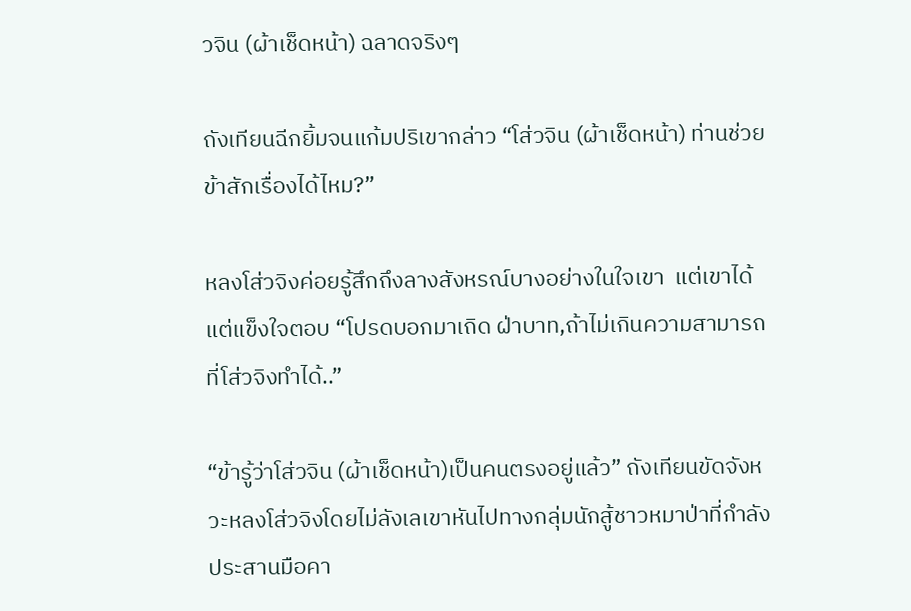วจิน (ผ้าเช็ดหน้า) ฉลาดจริงๆ

ถังเทียนฉีกยิ้มจนแก้มปริเขากล่าว “โส่วจิน (ผ้าเช็ดหน้า) ท่านช่วยข้าสักเรื่องได้ไหม?”

หลงโส่วจิงค่อยรู้สึกถึงลางสังหรณ์บางอย่างในใจเขา  แต่เขาได้แต่แข็งใจตอบ “โปรดบอกมาเถิด ฝ่าบาท,ถ้าไม่เกินความสามารถที่โส่วจิงทำได้..”

“ข้ารู้ว่าโส่วจิน (ผ้าเช็ดหน้า)เป็นคนตรงอยู่แล้ว” ถังเทียนขัดจังหวะหลงโส่วจิงโดยไม่ลังเลเขาหันไปทางกลุ่มนักสู้ชาวหมาป่าที่กำลังประสานมือคา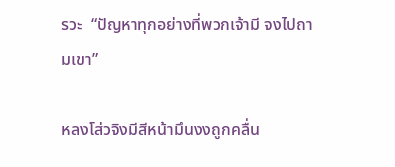รวะ  “ปัญหาทุกอย่างที่พวกเจ้ามี จงไปถามเขา”

หลงโส่วจิงมีสีหน้ามึนงงถูกคลื่น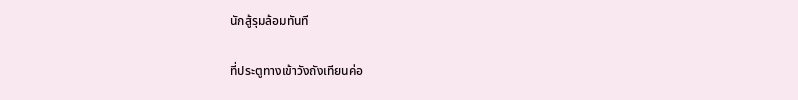นักสู้รุมล้อมทันที

ที่ประตูทางเข้าวังถังเทียนค่อ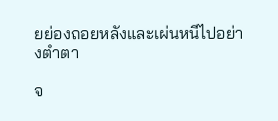ยย่องถอยหลังและเผ่นหนีไปอย่างตำตา

จ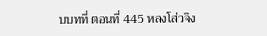บบทที่ ตอนที่ 445 หลงโส่วจิง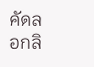คัดลอกลิ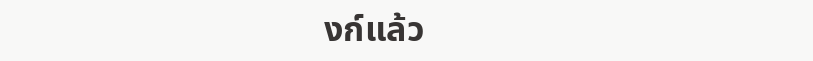งก์แล้ว